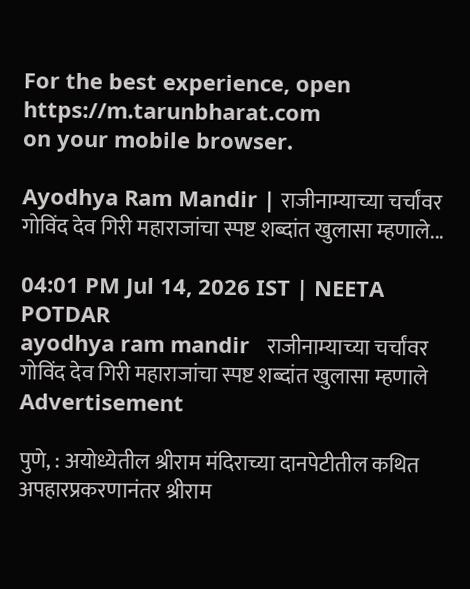For the best experience, open
https://m.tarunbharat.com
on your mobile browser.

Ayodhya Ram Mandir | राजीनाम्याच्या चर्चांवर गोविंद देव गिरी महाराजांचा स्पष्ट शब्दांत खुलासा म्हणाले...

04:01 PM Jul 14, 2026 IST | NEETA POTDAR
ayodhya ram mandir   राजीनाम्याच्या चर्चांवर गोविंद देव गिरी महाराजांचा स्पष्ट शब्दांत खुलासा म्हणाले
Advertisement

पुणे, : अयोध्येतील श्रीराम मंदिराच्या दानपेटीतील कथित अपहारप्रकरणानंतर श्रीराम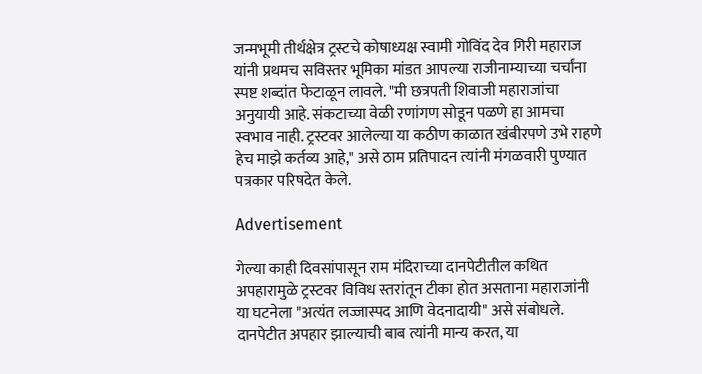जन्मभूमी तीर्थक्षेत्र ट्रस्टचे कोषाध्यक्ष स्वामी गोविंद देव गिरी महाराज यांनी प्रथमच सविस्तर भूमिका मांडत आपल्या राजीनाम्याच्या चर्चांना स्पष्ट शब्दांत फेटाळून लावले. "मी छत्रपती शिवाजी महाराजांचा अनुयायी आहे. संकटाच्या वेळी रणांगण सोडून पळणे हा आमचा स्वभाव नाही. ट्रस्टवर आलेल्या या कठीण काळात खंबीरपणे उभे राहणे हेच माझे कर्तव्य आहे," असे ठाम प्रतिपादन त्यांनी मंगळवारी पुण्यात पत्रकार परिषदेत केले.

Advertisement

गेल्या काही दिवसांपासून राम मंदिराच्या दानपेटीतील कथित अपहारामुळे ट्रस्टवर विविध स्तरांतून टीका होत असताना महाराजांनी या घटनेला "अत्यंत लज्जास्पद आणि वेदनादायी" असे संबोधले. दानपेटीत अपहार झाल्याची बाब त्यांनी मान्य करत, या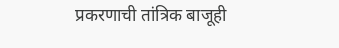प्रकरणाची तांत्रिक बाजूही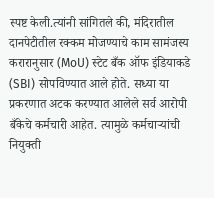स्पष्ट केली.त्यांनी सांगितले की, मंदिरातील दानपेटीतील रक्कम मोजण्याचे काम सामंजस्य करारानुसार (MoU) स्टेट बँक ऑफ इंडियाकडे (SBI) सोपविण्यात आले होते. सध्या या प्रकरणात अटक करण्यात आलेले सर्व आरोपी बँकेचे कर्मचारी आहेत. त्यामुळे कर्मचाऱ्यांची नियुक्ती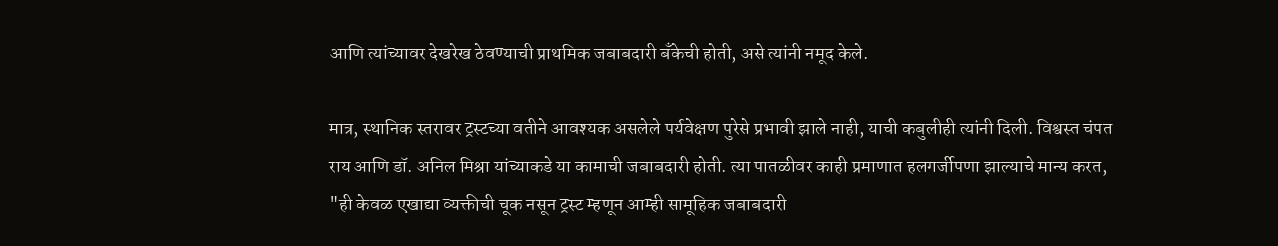आणि त्यांच्यावर देखरेख ठेवण्याची प्राथमिक जबाबदारी बँकेची होती, असे त्यांनी नमूद केले.

मात्र, स्थानिक स्तरावर ट्रस्टच्या वतीने आवश्यक असलेले पर्यवेक्षण पुरेसे प्रभावी झाले नाही, याची कबुलीही त्यांनी दिली. विश्वस्त चंपत राय आणि डॉ. अनिल मिश्रा यांच्याकडे या कामाची जबाबदारी होती. त्या पातळीवर काही प्रमाणात हलगर्जीपणा झाल्याचे मान्य करत, "ही केवळ एखाद्या व्यक्तीची चूक नसून ट्रस्ट म्हणून आम्ही सामूहिक जबाबदारी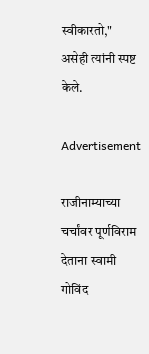स्वीकारतो," असेही त्यांनी स्पष्ट केले.

Advertisement

राजीनाम्याच्या चर्चांवर पूर्णविराम देताना स्वामी गोविंद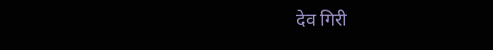देव गिरी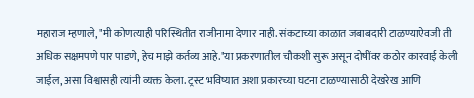महाराज म्हणाले, "मी कोणत्याही परिस्थितीत राजीनामा देणार नाही. संकटाच्या काळात जबाबदारी टाळण्याऐवजी ती अधिक सक्षमपणे पार पाडणे, हेच माझे कर्तव्य आहे."या प्रकरणातील चौकशी सुरू असून दोषींवर कठोर कारवाई केली जाईल, असा विश्वासही त्यांनी व्यक्त केला. ट्रस्ट भविष्यात अशा प्रकारच्या घटना टाळण्यासाठी देखरेख आणि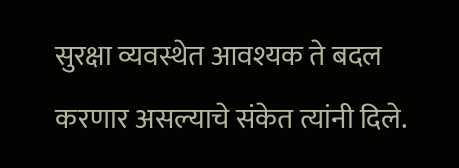सुरक्षा व्यवस्थेत आवश्यक ते बदल करणार असल्याचे संकेत त्यांनी दिले.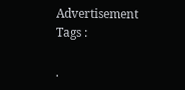Advertisement
Tags :

.